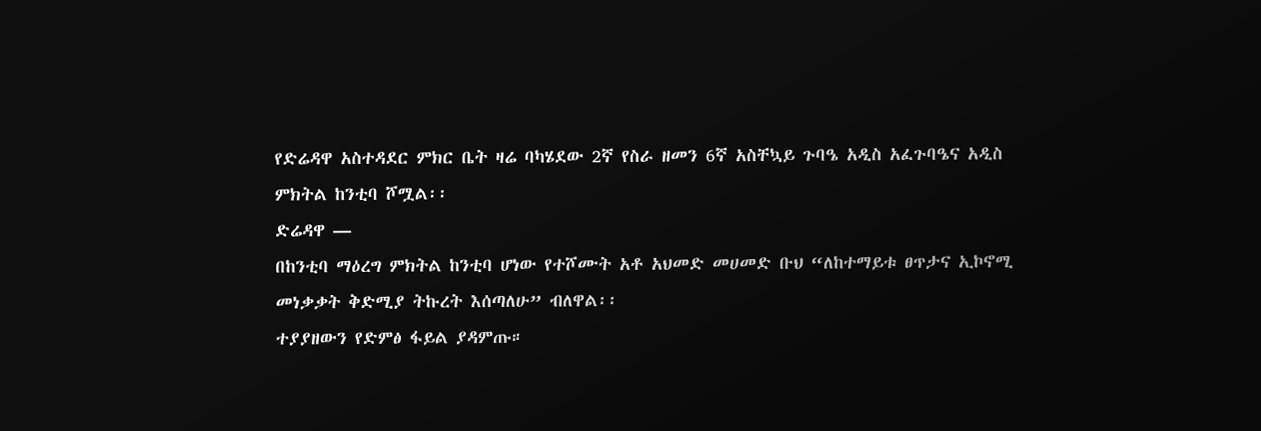የድሬዳዋ አስተዳደር ምክር ቤት ዛሬ ባካሄደው 2ኛ የስራ ዘመን 6ኛ አስቸኳይ ጉባዔ አዲስ አፈጉባዔና አዲስ ምክትል ከንቲባ ሾሟል፡፡
ድሬዳዋ —
በከንቲባ ማዕረግ ምክትል ከንቲባ ሆነው የተሾሙት አቶ አህመድ መሀመድ ቡህ “ለከተማይቱ ፀጥታና ኢኮኖሚ መነቃቃት ቅድሚያ ትኩረት እሰጣለሁ” ብለዋል፡፡
ተያያዘውን የድምፅ ፋይል ያዳምጡ።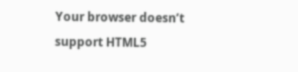Your browser doesn’t support HTML5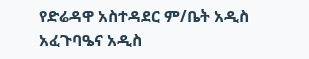የድሬዳዋ አስተዳደር ም/ቤት አዲስ አፈጉባዔና አዲስ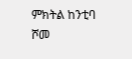ምክትል ከንቲባ ሾመ